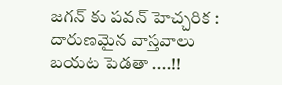జగన్ కు పవన్ హెచ్చరిక : దారుణమైన వాస్తవాలు బయట పెడతా ....!!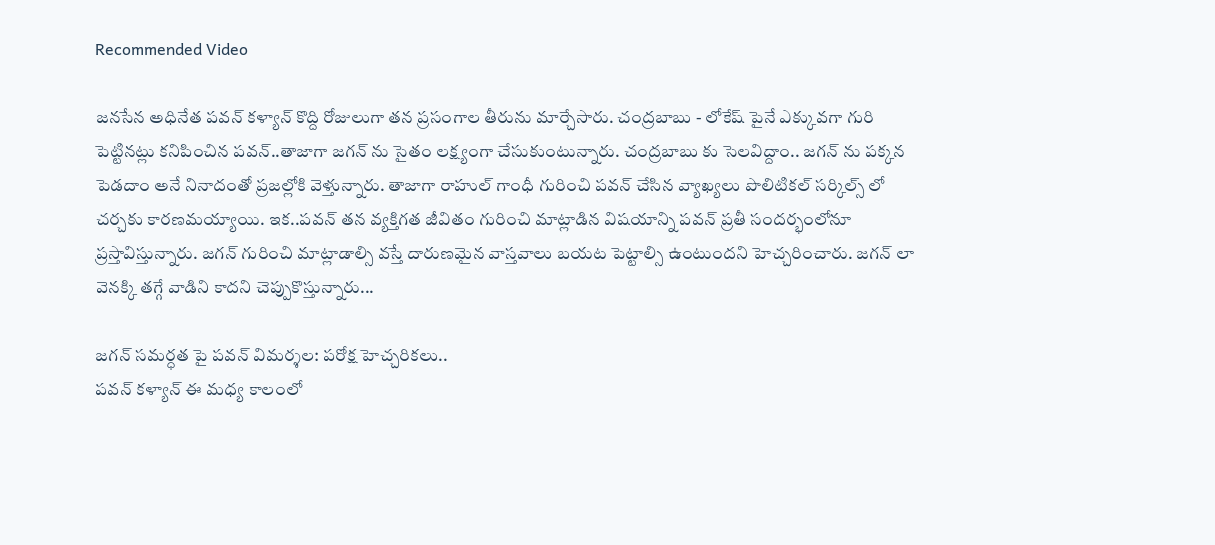Recommended Video

జనసేన అధినేత పవన్ కళ్యాన్ కొద్ది రోజులుగా తన ప్రసంగాల తీరును మార్చేసారు. చంద్రబాబు - లోకేష్ పైనే ఎక్కువగా గురి పెట్టినట్లు కనిపించిన పవన్..తాజాగా జగన్ ను సైతం లక్ష్యంగా చేసుకుంటున్నారు. చంద్రబాబు కు సెలవిద్దాం.. జగన్ ను పక్కన పెడదాం అనే నినాదంతో ప్రజల్లోకి వెళ్తున్నారు. తాజాగా రాహుల్ గాంధీ గురించి పవన్ చేసిన వ్యాఖ్యలు పొలిటికల్ సర్కిల్స్ లో చర్చకు కారణమయ్యాయి. ఇక..పవన్ తన వ్యక్తిగత జీవితం గురించి మాట్లాడిన విషయాన్ని పవన్ ప్రతీ సందర్భంలోనూ ప్రస్తావిస్తున్నారు. జగన్ గురించి మాట్లాడాల్సి వస్తే దారుణమైన వాస్తవాలు బయట పెట్టాల్సి ఉంటుందని హెచ్చరించారు. జగన్ లా వెనక్కి తగ్గే వాడిని కాదని చెప్పుకొస్తున్నారు...

జగన్ సమర్ధత పై పవన్ విమర్శల: పరోక్ష హెచ్చరికలు..
పవన్ కళ్యాన్ ఈ మధ్య కాలంలో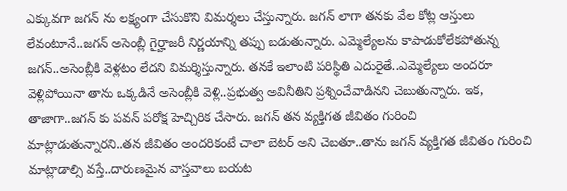ఎక్కువగా జగన్ ను లక్ష్యంగా చేసుకొని విమర్శలు చేస్తున్నారు. జగన్ లాగా తనకు వేల కోట్ల ఆస్తులు లేవంటూనే..జగన్ అసెంబ్లీ గైర్హాజరీ నిర్ణయాన్ని తప్పు బడుతున్నారు. ఎమ్మెల్యేలను కాపాడుకోలేకపోతున్న జగన్..అసెంబ్లీకి వెళ్లటం లేదని విమర్శిస్తున్నారు. తనకే ఇలాంటి పరిస్థితి ఎదురైతే..ఎమ్మెల్యేలు అందరూ వెళ్లిపోయినా తాను ఒక్కడినే అసెంబ్లీకి వెళ్లి..ప్రభుత్వ అవినీతిని ప్రశ్నించేవాడినని చెబుతున్నారు. ఇక, తాజాగా..జగన్ కు పవన్ పరోక్ష హెచ్చిరిక చేసారు. జగన్ తన వ్యక్తిగత జీవితం గురించి మాట్లాడుతున్నారని..తన జీవితం అందరికంటే చాలా బెటర్ అని చెబతూ..తాను జగన్ వ్యక్తిగత జీవితం గురించి మాట్లాడాల్సి వస్తే..దారుణమైన వాస్తవాలు బయట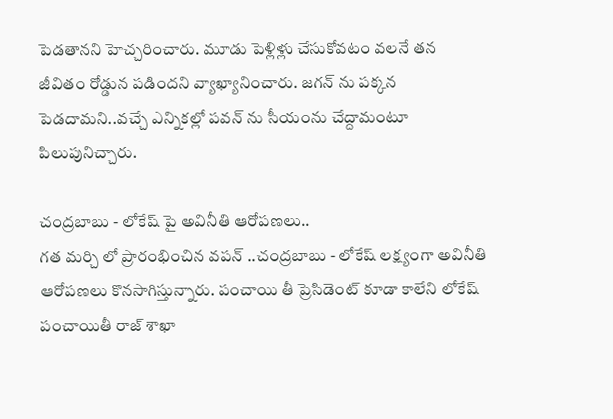పెడతానని హెచ్చరించారు. మూడు పెళ్లిళ్లు చేసుకోవటం వలనే తన జీవితం రోడ్డున పడిందని వ్యాఖ్యానించారు. జగన్ ను పక్కన పెడదామని..వచ్చే ఎన్నికల్లో పవన్ ను సీయంను చేద్దామంటూ పిలుపునిచ్చారు.

చంద్రబాబు - లోకేష్ పై అవినీతి ఆరోపణలు..
గత మర్చి లో ప్రారంభించిన వపన్ ..చంద్రబాబు - లోకేష్ లక్ష్యంగా అవినీతి ఆరోపణలు కొనసాగిస్తున్నారు. పంచాయి తీ ప్రెసిడెంట్ కూడా కాలేని లోకేష్ పంచాయితీ రాజ్ శాఖా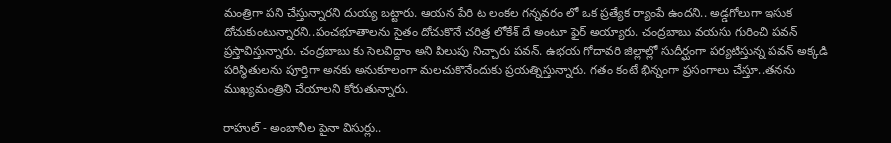మంత్రిగా పని చేస్తున్నారని దుయ్య బట్టారు. ఆయన పేరి ట లంకల గన్నవరం లో ఒక ప్రత్యేక ర్యాంపే ఉందని.. అడ్డగోలుగా ఇసుక దోచుకుంటున్నారని..పంచభూతాలను సైతం దోచుకొనే చరిత్ర లోకేశ్ దే అంటూ ఫైర్ అయ్యారు. చంద్రబాబు వయసు గురించి పవన్ ప్రస్తావిస్తున్నారు. చంద్రబాబు కు సెలవిద్దాం అని పిలుపు నిచ్చారు పవన్. ఉభయ గోదావరి జిల్లాల్లో సుదీర్ఘంగా పర్యటిస్తున్న పవన్ అక్కడి పరిస్థితులను పూర్తిగా అనకు అనుకూలంగా మలచుకొనేందుకు ప్రయత్నిస్తున్నారు. గతం కంటే భిన్నంగా ప్రసంగాలు చేస్తూ..తనను ముఖ్యమంత్రిని చేయాలని కోరుతున్నారు.

రాహుల్ - అంబానీల పైనా విసుర్లు..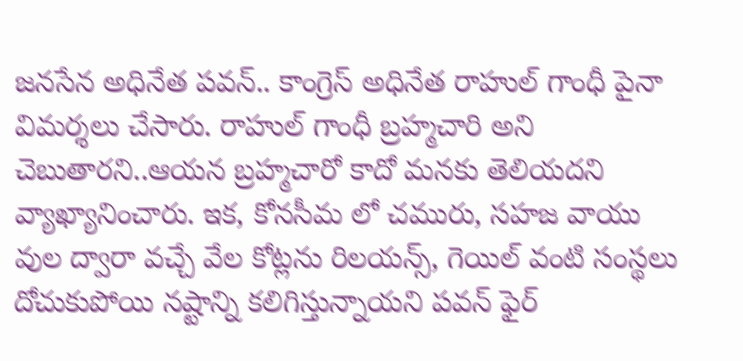జనసేన అధినేత పవన్.. కాంగ్రెస్ అధినేత రాహుల్ గాంధీ పైనా విమర్శలు చేసారు. రాహుల్ గాంధీ బ్రహ్మచారి అని చెబుతారని..ఆయన బ్రహ్మచారో కాదో మనకు తెలియదని వ్యాఖ్యానించారు. ఇక, కోనసీమ లో చమురు, సహజ వాయు వుల ద్వారా వచ్చే వేల కోట్లను రిలయన్స్, గెయిల్ వంటి సంస్థలు దోచుకుపోయి నష్టాన్ని కలిగిస్తున్నాయని పవన్ ఫైర్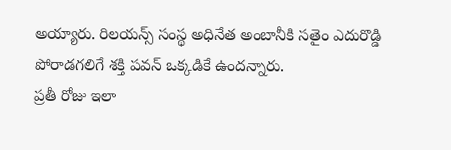అయ్యారు. రిలయన్స్ సంస్థ అధినేత అంబానీకి సతైం ఎదురొడ్డి పోరాడగలిగే శక్తి పవన్ ఒక్కడికే ఉందన్నారు.
ప్రతీ రోజు ఇలా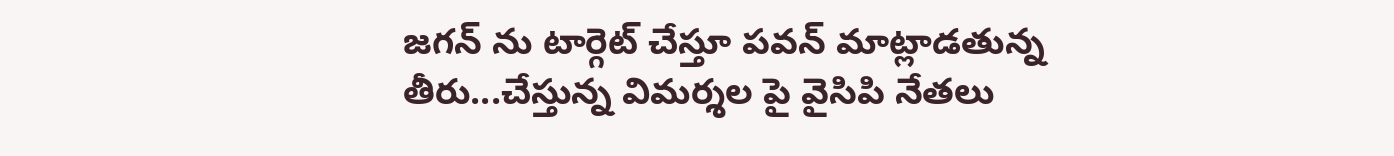జగన్ ను టార్గెట్ చేస్తూ పవన్ మాట్లాడతున్న తీరు...చేస్తున్న విమర్శల పై వైసిపి నేతలు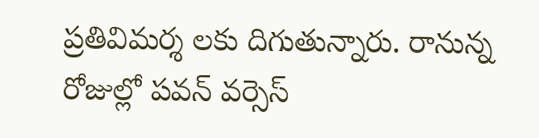ప్రతివిమర్శ లకు దిగుతున్నారు. రానున్న రోజుల్లో పవన్ వర్సెస్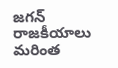జగన్ రాజకీయాలు మరింత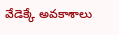వేడెక్కే అవకాశాలు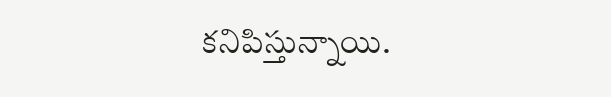కనిపిస్తున్నాయి.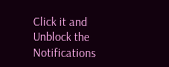Click it and Unblock the Notifications